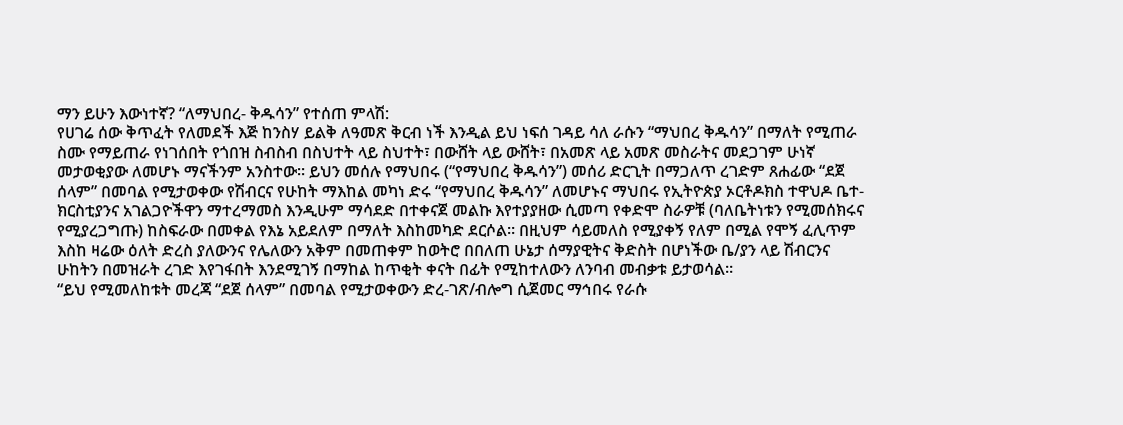ማን ይሁን እውነተኛ? “ለማህበረ- ቅዱሳን” የተሰጠ ምላሽ:
የሀገሬ ሰው ቅጥፈት የለመደች እጅ ከንስሃ ይልቅ ለዓመጽ ቅርብ ነች እንዲል ይህ ነፍሰ ገዳይ ሳለ ራሱን “ማህበረ ቅዱሳን” በማለት የሚጠራ ስሙ የማይጠራ የነገሰበት የጎበዝ ስብስብ በስህተት ላይ ስህተት፣ በውሸት ላይ ውሸት፣ በአመጽ ላይ አመጽ መስራትና መደጋገም ሁነኛ መታወቂያው ለመሆኑ ማናችንም አንስተው። ይህን መሰሉ የማህበሩ (“የማህበረ ቅዱሳን”) መሰሪ ድርጊት በማጋለጥ ረገድም ጸሐፊው “ደጀ ሰላም” በመባል የሚታወቀው የሽብርና የሁከት ማእከል መካነ ድሩ “የማህበረ ቅዱሳን” ለመሆኑና ማህበሩ የኢትዮጵያ ኦርቶዶክስ ተዋህዶ ቤተ-ክርስቲያንና አገልጋዮችዋን ማተረማመስ እንዲሁም ማሳደድ በተቀናጀ መልኩ እየተያያዘው ሲመጣ የቀድሞ ስራዎቹ (ባለቤትነቱን የሚመሰክሩና የሚያረጋግጡ) ከስፍራው በመቀል የእኔ አይደለም በማለት እስከመካድ ደርሶል። በዚህም ሳይመለስ የሚያቀኝ የለም በሚል የሞኝ ፈሊጥም እስከ ዛሬው ዕለት ድረስ ያለውንና የሌለውን አቅም በመጠቀም ከወትሮ በበለጠ ሁኔታ ሰማያዊትና ቅድስት በሆነችው ቤ/ያን ላይ ሽብርንና ሁከትን በመዝራት ረገድ እየገፋበት እንደሚገኝ በማከል ከጥቂት ቀናት በፊት የሚከተለውን ለንባብ መብቃቱ ይታወሳል።
“ይህ የሚመለከቱት መረጃ “ደጀ ሰላም” በመባል የሚታወቀውን ድረ-ገጽ/ብሎግ ሲጀመር ማኅበሩ የራሱ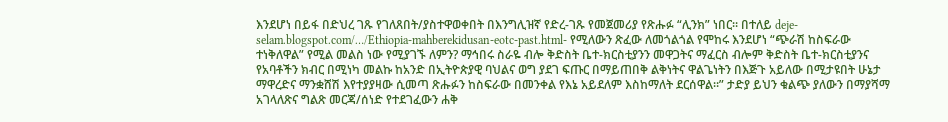እንደሆነ በይፋ በድህረ ገጹ የገለጸበት/ያስተዋወቀበት በእንግሊዝኛ የድረ-ገጹ የመጀመሪያ የጽሑፉ “ሊንክ” ነበር። በተለይ deje-selam.blogspot.com/…/Ethiopia-mahberekidusan-eotc-past.html- የሚለውን ጽፈው ለመጎልጎል የሞከሩ እንደሆነ “ጭራሽ ከስፍራው ተነቅለዋል” የሚል መልስ ነው የሚያገኙ ለምን? ማኅበሩ ስራዬ ብሎ ቅድስት ቤተ-ክርስቲያንን መዋጋትና ማፈርስ ብሎም ቅድስት ቤተ-ክርስቲያንና የአባቶችን ክብር በሚነካ መልኩ ከአንድ በኢትዮጵያዊ ባህልና ወግ ያደገ ፍጡር በማይጠበቅ ልቅነትና ዋልጌነትን በእጅጉ አይለው በሚታዩበት ሁኔታ ማዋረድና ማንቋሸሽ እየተያያዛው ሲመጣ ጽሑፉን ከስፍራው በመንቀል የእኔ አይደለም እስከማለት ደርሰዋል።” ታድያ ይህን ቁልጭ ያለውን በማያሻማ አገላለጽና ግልጽ መርጃ/ሰነድ የተደገፈውን ሐቅ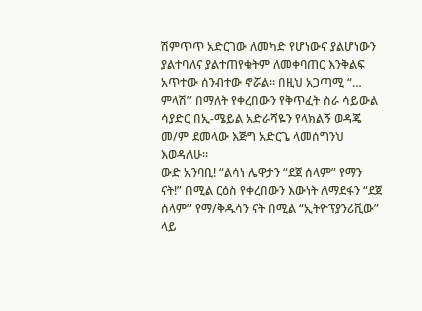ሽምጥጥ አድርገው ለመካድ የሆነውና ያልሆነውን ያልተባለና ያልተጠየቁትም ለመቀባጠር እንቅልፍ አጥተው ሰንብተው ኖሯል። በዚህ አጋጣሚ “… ምላሽ” በማለት የቀረበውን የቅጥፈት ስራ ሳይውል ሳያድር በኢ-ሜይል አድራሻዬን የላክልኝ ወዳጄ መ/ም ደመላው እጅግ አድርጌ ላመሰግንህ እወዳለሁ።
ውድ አንባቢ! “ልሳነ ሌዋታን “ደጀ ሰላም” የማን ናት!” በሚል ርዕስ የቀረበውን እውነት ለማደፋን “ደጀ ሰላም” የማ/ቅዱሳን ናት በሚል “ኢትዮፕያንሪቪው” ላይ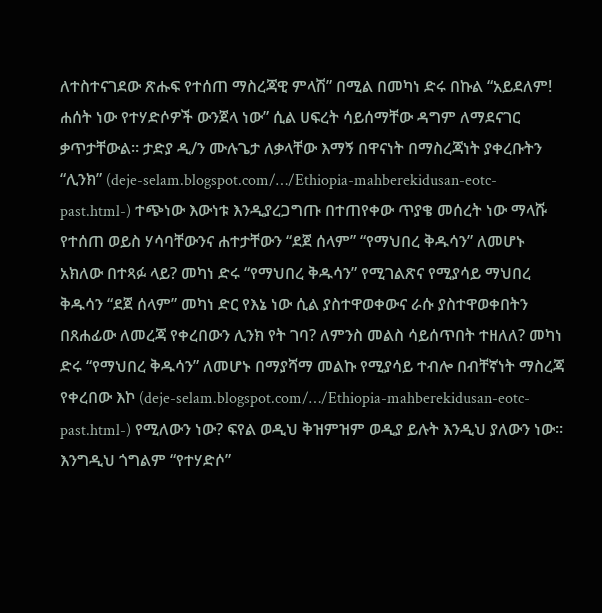ለተስተናገደው ጽሑፍ የተሰጠ ማስረጃዊ ምላሽ” በሚል በመካነ ድሩ በኩል “አይደለም! ሐሰት ነው የተሃድሶዎች ውንጀላ ነው” ሲል ሀፍረት ሳይሰማቸው ዳግም ለማደናገር ቃጥታቸውል። ታድያ ዲ/ን ሙሉጌታ ለቃላቸው እማኝ በዋናነት በማስረጃነት ያቀረቡትን “ሊንክ” (deje-selam.blogspot.com/…/Ethiopia-mahberekidusan-eotc-past.html-) ተጭነው እውነቱ እንዲያረጋግጡ በተጠየቀው ጥያቄ መሰረት ነው ማላሹ የተሰጠ ወይስ ሃሳባቸውንና ሐተታቸውን “ደጀ ሰላም” “የማህበረ ቅዱሳን” ለመሆኑ አክለው በተጻፉ ላይ? መካነ ድሩ “የማህበረ ቅዱሳን” የሚገልጽና የሚያሳይ ማህበረ ቅዱሳን “ደጀ ሰላም” መካነ ድር የእኔ ነው ሲል ያስተዋወቀውና ራሱ ያስተዋወቀበትን በጸሐፊው ለመረጃ የቀረበውን ሊንክ የት ገባ? ለምንስ መልስ ሳይሰጥበት ተዘለለ? መካነ ድሩ “የማህበረ ቅዱሳን” ለመሆኑ በማያሻማ መልኩ የሚያሳይ ተብሎ በብቸኛነት ማስረጃ የቀረበው እኮ (deje-selam.blogspot.com/…/Ethiopia-mahberekidusan-eotc-past.html-) የሚለውን ነው? ፍየል ወዲህ ቅዝምዝም ወዲያ ይሉት እንዲህ ያለውን ነው።
እንግዲህ ጎግልም “የተሃድሶ”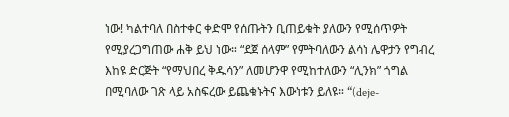ነው! ካልተባለ በስተቀር ቀድሞ የሰጡትን ቢጠይቁት ያለውን የሚሰጥዎት የሚያረጋግጠው ሐቅ ይህ ነው። “ደጀ ሰላም” የምትባለውን ልሳነ ሌዋታን የግብረ እከዩ ድርጅት “የማህበረ ቅዱሳን” ለመሆንዋ የሚከተለውን “ሊንክ” ጎግል በሚባለው ገጽ ላይ አስፍረው ይጨቁኑትና እውነቱን ይለዩ። “(deje-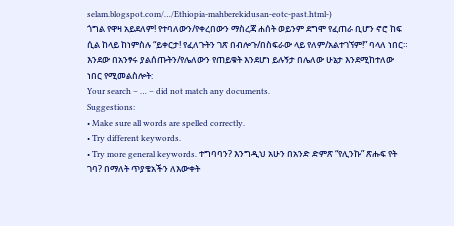selam.blogspot.com/…/Ethiopia-mahberekidusan-eotc-past.html-)
ጎግል የዋዛ አይደለም! የተባለውን/የቀረበውን ማስረጃ ሐሰት ወይንም ደግሞ የፈጠራ ቢሆን ኖሮ ከፍ ሲል ከላይ ከነምስሉ “ይቀርታ! የፈለጉትን ገጽ በብሎጉ/በስፍራው ላይ የለም/አልተገኘም!” ባላለ ነበር። እንደው በአንፃሩ ያልሰጡትን/የሌለውን የጠይቁት እንደሆነ ይሉኝታ በሌለው ሁኔታ እንደሚከተለው ነበር የሚመልስሎት:
Your search – … – did not match any documents.
Suggestions:
• Make sure all words are spelled correctly.
• Try different keywords.
• Try more general keywords. ተግባባን? እንግዲህ አሁን በአንድ ድምጽ “የሊንኩ” ጽሑፍ የት ገባ? በማለት ጥያቄአችን ለእውቀት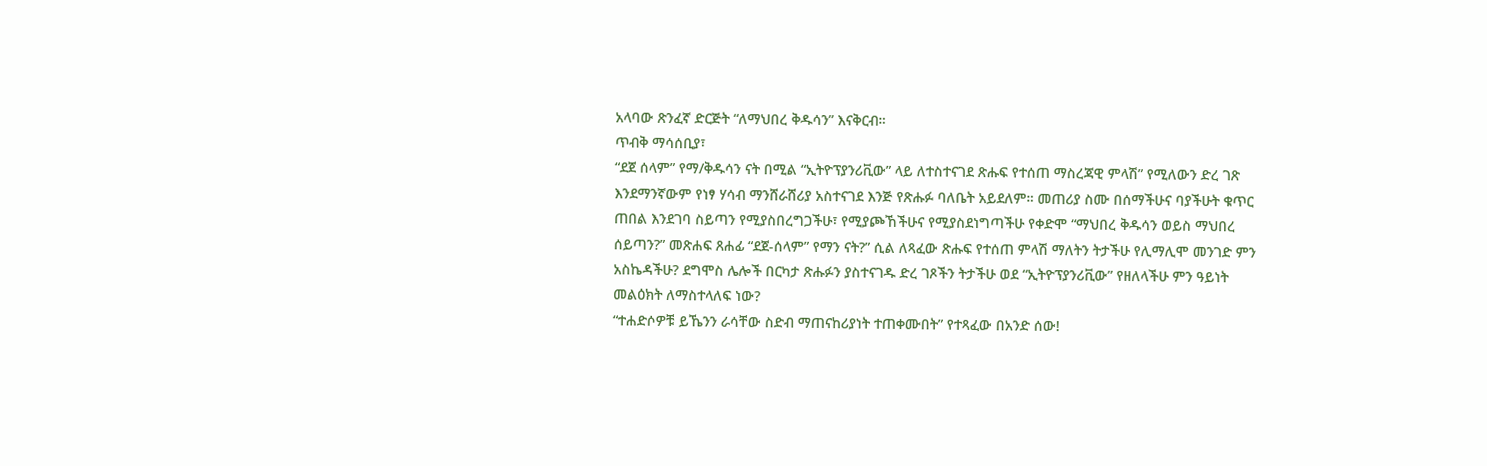አላባው ጽንፈኛ ድርጅት “ለማህበረ ቅዱሳን” እናቅርብ።
ጥብቅ ማሳሰቢያ፣
“ደጀ ሰላም” የማ/ቅዱሳን ናት በሚል “ኢትዮፕያንሪቪው” ላይ ለተስተናገደ ጽሑፍ የተሰጠ ማስረጃዊ ምላሽ” የሚለውን ድረ ገጽ እንደማንኛውም የነፃ ሃሳብ ማንሸራሸሪያ አስተናገደ እንጅ የጽሑፉ ባለቤት አይደለም። መጠሪያ ስሙ በሰማችሁና ባያችሁት ቁጥር ጠበል እንደገባ ስይጣን የሚያስበረግጋችሁ፣ የሚያጮኸችሁና የሚያስደነግጣችሁ የቀድሞ “ማህበረ ቅዱሳን ወይስ ማህበረ ሰይጣን?” መጽሐፍ ጸሐፊ “ደጀ-ሰላም” የማን ናት?” ሲል ለጻፈው ጽሑፍ የተሰጠ ምላሽ ማለትን ትታችሁ የሊማሊሞ መንገድ ምን አስኬዳችሁ? ደግሞስ ሌሎች በርካታ ጽሑፉን ያስተናገዱ ድረ ገጾችን ትታችሁ ወደ “ኢትዮፕያንሪቪው” የዘለላችሁ ምን ዓይነት መልዕክት ለማስተላለፍ ነው?
“ተሐድሶዎቹ ይኼንን ራሳቸው ስድብ ማጠናከሪያነት ተጠቀሙበት” የተጻፈው በአንድ ሰው!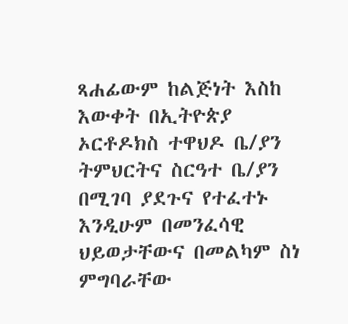ጻሐፊውም ከልጅነት እስከ እውቀት በኢትዮጵያ ኦርቶዶክስ ተዋህዶ ቤ/ያን ትምህርትና ስርዓተ ቤ/ያን በሚገባ ያደጉና የተፈተኑ እንዲሁም በመንፈሳዊ ህይወታቸውና በመልካም ስነ ምግባራቸው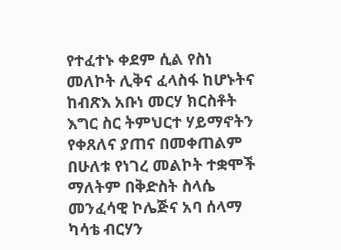የተፈተኑ ቀደም ሲል የስነ መለኮት ሊቅና ፈላስፋ ከሆኑትና ከብጽእ አቡነ መርሃ ክርስቶት እግር ስር ትምህርተ ሃይማኖትን የቀጸለና ያጠና በመቀጠልም በሁለቱ የነገረ መልኮት ተቋሞች ማለትም በቅድስት ስላሴ መንፈሳዊ ኮሌጅና አባ ሰላማ ካሳቴ ብርሃን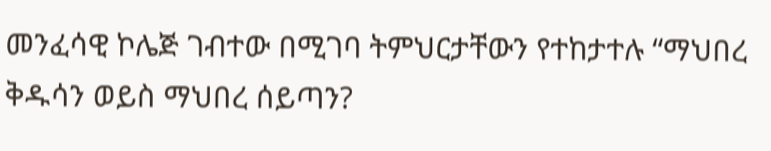መንፈሳዊ ኮሌጅ ገብተው በሚገባ ትምህርታቸውን የተከታተሉ “ማህበረ ቅዱሳን ወይስ ማህበረ ሰይጣን?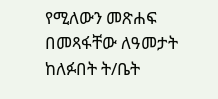የሚለውን መጽሐፍ በመጻፋቸው ለዓመታት ከለፉበት ት/ቤት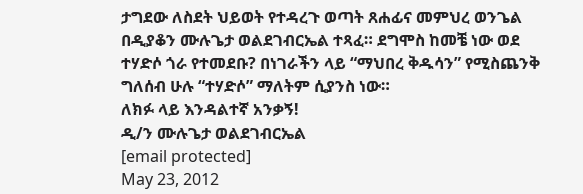ታግደው ለስደት ህይወት የተዳረጉ ወጣት ጸሐፊና መምህረ ወንጌል በዲያቆን ሙሉጌታ ወልደገብርኤል ተጻፈ። ደግሞስ ከመቼ ነው ወደ ተሃድሶ ጎራ የተመደቡ? በነገራችን ላይ “ማህበረ ቅዱሳን” የሚስጨንቅ ግለሰብ ሁሉ “ተሃድሶ” ማለትም ሲያንስ ነው።
ለክፉ ላይ እንዳልተኛ አንቃኝ!
ዲ/ን ሙሉጌታ ወልደገብርኤል
[email protected]
May 23, 2012